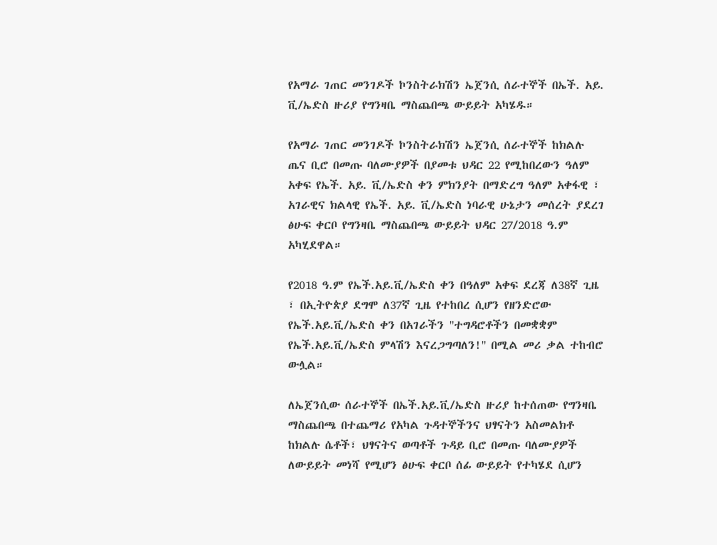የአማራ ገጠር መንገዶች ኮንስትራክሽን ኤጀንሲ ሰራተኞች በኤች. አይ. ቪ/ኤድስ ዙሪያ የግንዛቤ ማስጨበጫ ውይይት አካሄዱ።

የአማራ ገጠር መንገዶች ኮንስትራክሽን ኤጀንሲ ሰራተኞች ከክልሉ ጤና ቢሮ በመጡ ባለሙያዎች በያመቱ ህዳር 22 የሚከበረውን ዓለም አቀፍ የኤች. አይ. ቪ/ኤድስ ቀን ምክንያት በማድረግ ዓለም አቀፋዊ ፣ አገራዊና ክልላዊ የኤች. አይ. ቪ/ኤድስ ነባራዊ ሁኔታን መሰረት ያደረገ ፅሁፍ ቀርቦ የግንዛቤ ማስጨበጫ ውይይት ህዳር 27/2018 ዓ.ም አካሂደዋል።

የ2018 ዓ.ም የኤች.አይ.ቪ/ኤድስ ቀን በዓለም አቀፍ ደረጃ ለ38ኛ ጊዜ ፣ በኢትዮጵያ ደግሞ ለ37ኛ ጊዜ የተከበረ ሲሆን የዘንድሮው የኤች.አይ.ቪ/ኤድስ ቀን በአገራችን "ተግዳሮቶችን በመቋቋም የኤች.አይ.ቪ/ኤድስ ምላሽን እናረጋግጣለን!" በሚል መሪ ቃል ተከብሮ ውሏል።

ለኤጀንሲው ሰራተኞች በኤች.አይ.ቪ/ኤድስ ዙሪያ ከተሰጠው የግንዛቤ ማስጨበጫ በተጨማሪ የአካል ጉዳተኞችንና ህፃናትን አስመልክቶ ከክልሉ ሴቶች፣ ህፃናትና ወጣቶች ጉዳይ ቢሮ በመጡ ባለሙያዎች ለውይይት መነሻ የሚሆን ፅሁፍ ቀርቦ ሰፊ ውይይት የተካሄደ ሲሆን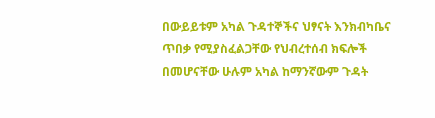በውይይቱም አካል ጉዳተኞችና ህፃናት እንክብካቤና ጥበቃ የሚያስፈልጋቸው የህብረተሰብ ክፍሎች በመሆናቸው ሁሉም አካል ከማንኛውም ጉዳት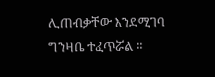ሊጠብቃቸው እንደሚገባ ግንዛቤ ተፈጥሯል ።